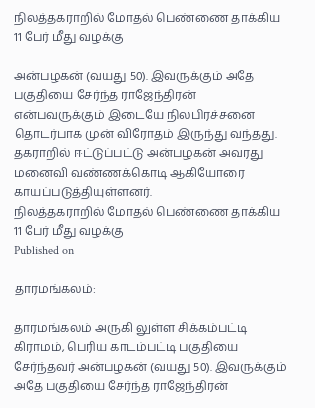நிலத்தகராறில் மோதல் பெண்ணை தாக்கிய 11 பேர் மீது வழக்கு

அன்பழகன் (வயது 50). இவருக்கும் அதே பகுதியை சேர்ந்த ராஜேந்திரன் என்பவருக்கும் இடையே நிலபிரச்சனை தொடர்பாக முன் விரோதம் இருந்து வந்தது. தகராறில் ஈட்டுப்பட்டு அன்பழகன் அவரது மனைவி வண்ணக்கொடி ஆகியோரை காயப்படுத்தியுள்ளனர்.
நிலத்தகராறில் மோதல் பெண்ணை தாக்கிய 11 பேர் மீது வழக்கு
Published on

தாரமங்கலம்:

தாரமங்கலம் அருகி லுள்ள சிக்கம்பட்டி கிராமம், பெரிய காடம்பட்டி பகுதியை சேர்ந்தவர் அன்பழகன் (வயது 50). இவருக்கும் அதே பகுதியை சேர்ந்த ராஜேந்திரன்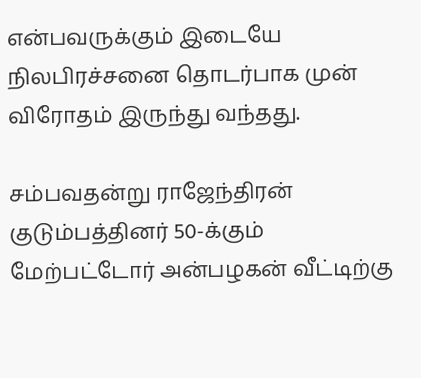என்பவருக்கும் இடையே நிலபிரச்சனை தொடர்பாக முன் விரோதம் இருந்து வந்தது.

சம்பவதன்று ராஜேந்திரன் குடும்பத்தினர் 50-க்கும் மேற்பட்டோர் அன்பழகன் வீட்டிற்கு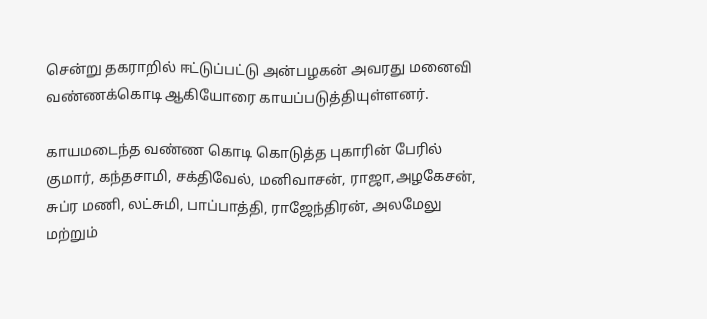சென்று தகராறில் ஈட்டுப்பட்டு அன்பழகன் அவரது மனைவி வண்ணக்கொடி ஆகியோரை காயப்படுத்தியுள்ளனர்.

காயமடைந்த வண்ண கொடி கொடுத்த புகாரின் பேரில் குமார், கந்தசாமி, சக்திவேல், மனிவாசன், ராஜா,அழகேசன், சுப்ர மணி, லட்சுமி, பாப்பாத்தி, ராஜேந்திரன், அலமேலு மற்றும்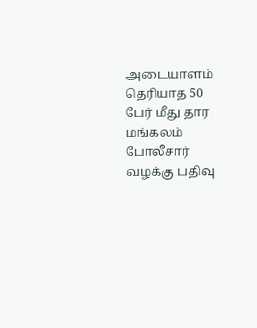அடையாளம் தெரியாத 50 பேர் மீது தார மங்கலம் போலீசார் வழக்கு பதிவு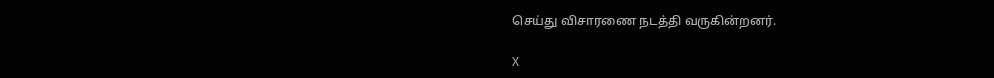செய்து விசாரணை நடத்தி வருகின்றனர்.

X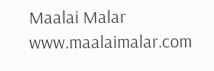Maalai Malar
www.maalaimalar.com